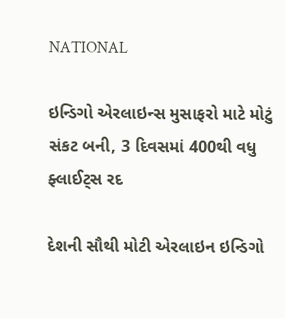NATIONAL

ઇન્ડિગો એરલાઇન્સ મુસાફરો માટે મોટું સંકટ બની, 3 દિવસમાં 400થી વધુ ફ્લાઈટ્સ રદ

દેશની સૌથી મોટી એરલાઇન ઇન્ડિગો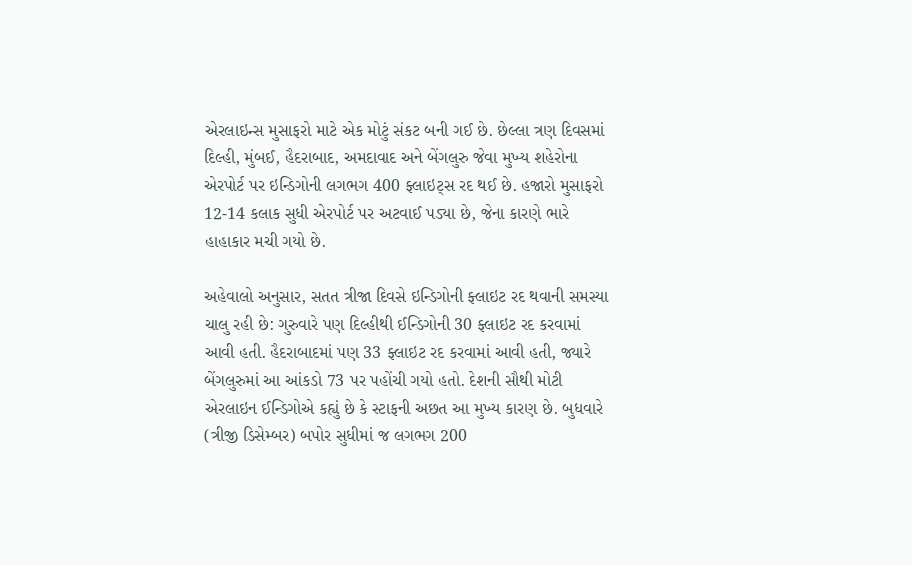એરલાઇન્સ મુસાફરો માટે એક મોટું સંકટ બની ગઈ છે. છેલ્લા ત્રણ દિવસમાં દિલ્હી, મુંબઈ, હૈદરાબાદ, અમદાવાદ અને બેંગલુરુ જેવા મુખ્ય શહેરોના એરપોર્ટ પર ઇન્ડિગોની લગભગ 400 ફ્લાઇટ્સ રદ થઈ છે. હજારો મુસાફરો 12-14 કલાક સુધી એરપોર્ટ પર અટવાઈ પડ્યા છે, જેના કારણે ભારે હાહાકાર મચી ગયો છે.

અહેવાલો અનુસાર, સતત ત્રીજા દિવસે ઇન્ડિગોની ફ્લાઇટ રદ થવાની સમસ્યા ચાલુ રહી છે: ગુરુવારે પણ દિલ્હીથી ઈન્ડિગોની 30 ફ્લાઇટ રદ કરવામાં આવી હતી. હૈદરાબાદમાં પણ 33 ફ્લાઇટ રદ કરવામાં આવી હતી, જ્યારે બેંગલુરુમાં આ આંકડો 73 પર પહોંચી ગયો હતો. દેશની સૌથી મોટી એરલાઇન ઈન્ડિગોએ કહ્યું છે કે સ્ટાફની અછત આ મુખ્ય કારણ છે. બુધવારે (ત્રીજી ડિસેમ્બર) બપોર સુધીમાં જ લગભગ 200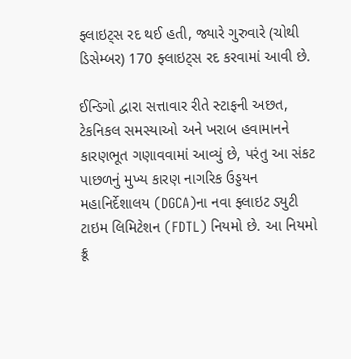ફ્લાઇટ્સ રદ થઈ હતી, જ્યારે ગુરુવારે (ચોથી ડિસેમ્બર) 170 ફ્લાઇટ્સ રદ કરવામાં આવી છે.

ઈન્ડિગો દ્વારા સત્તાવાર રીતે સ્ટાફની અછત, ટેકનિકલ સમસ્યાઓ અને ખરાબ હવામાનને કારણભૂત ગણાવવામાં આવ્યું છે, પરંતુ આ સંકટ પાછળનું મુખ્ય કારણ નાગરિક ઉડ્ડયન મહાનિર્દેશાલય (DGCA)ના નવા ફ્લાઇટ ડ્યુટી ટાઇમ લિમિટેશન (FDTL) નિયમો છે. આ નિયમો ક્રૂ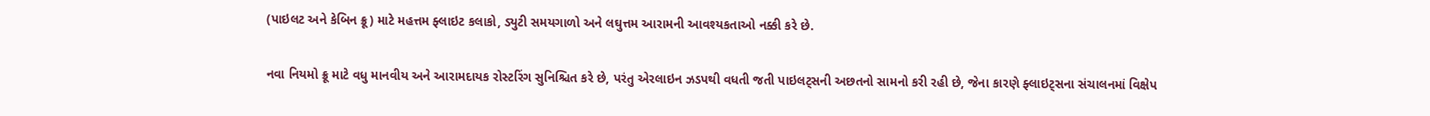(પાઇલટ અને કેબિન ક્રૂ) માટે મહત્તમ ફ્લાઇટ કલાકો, ડ્યુટી સમયગાળો અને લઘુત્તમ આરામની આવશ્યકતાઓ નક્કી કરે છે.

નવા નિયમો ક્રૂ માટે વધુ માનવીય અને આરામદાયક રોસ્ટરિંગ સુનિશ્ચિત કરે છે, પરંતુ એરલાઇન ઝડપથી વધતી જતી પાઇલટ્સની અછતનો સામનો કરી રહી છે, જેના કારણે ફ્લાઇટ્સના સંચાલનમાં વિક્ષેપ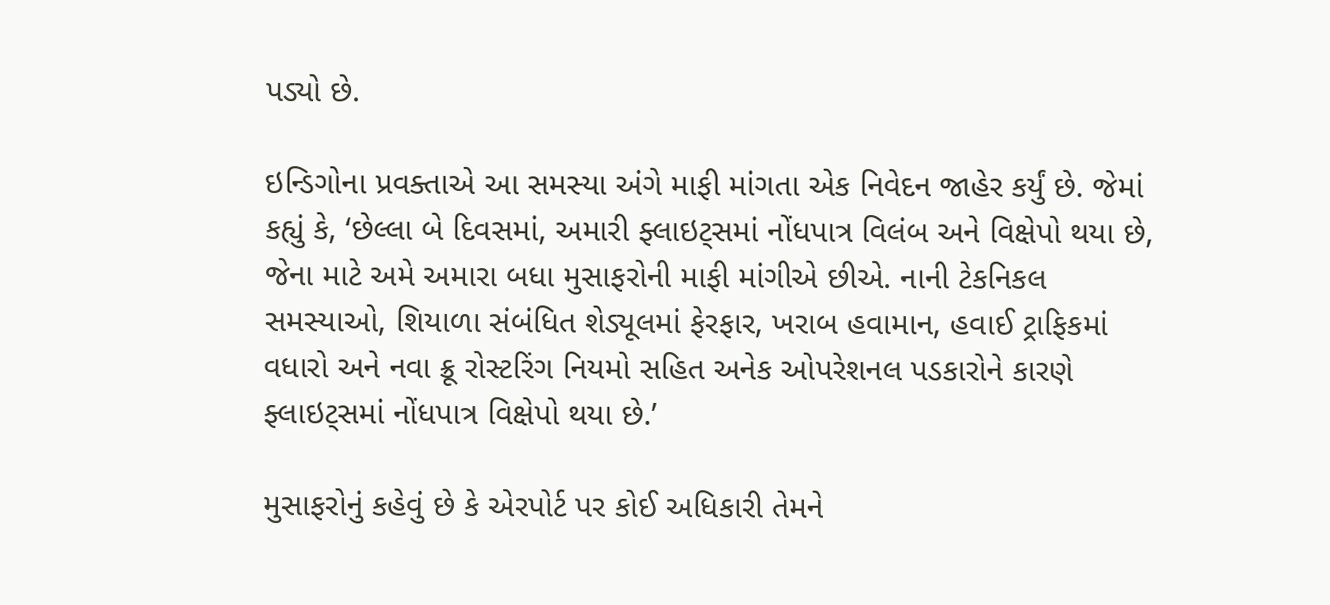પડ્યો છે.

ઇન્ડિગોના પ્રવક્તાએ આ સમસ્યા અંગે માફી માંગતા એક નિવેદન જાહેર કર્યું છે. જેમાં કહ્યું કે, ‘છેલ્લા બે દિવસમાં, અમારી ફ્લાઇટ્સમાં નોંધપાત્ર વિલંબ અને વિક્ષેપો થયા છે, જેના માટે અમે અમારા બધા મુસાફરોની માફી માંગીએ છીએ. નાની ટેકનિકલ સમસ્યાઓ, શિયાળા સંબંધિત શેડ્યૂલમાં ફેરફાર, ખરાબ હવામાન, હવાઈ ટ્રાફિકમાં વધારો અને નવા ક્રૂ રોસ્ટરિંગ નિયમો સહિત અનેક ઓપરેશનલ પડકારોને કારણે ફ્લાઇટ્સમાં નોંધપાત્ર વિક્ષેપો થયા છે.’

મુસાફરોનું કહેવું છે કે એરપોર્ટ પર કોઈ અધિકારી તેમને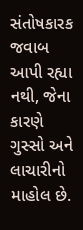સંતોષકારક જવાબ આપી રહ્યા નથી, જેના કારણે ગુસ્સો અને લાચારીનો માહોલ છે.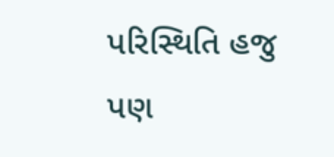પરિસ્થિતિ હજુ પણ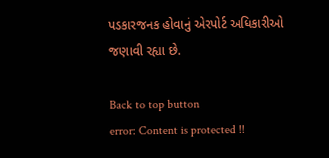પડકારજનક હોવાનું એરપોર્ટ અધિકારીઓ જણાવી રહ્યા છે.

Back to top button
error: Content is protected !!